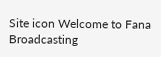Site icon Welcome to Fana Broadcasting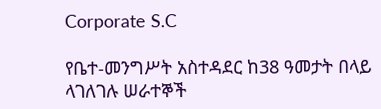Corporate S.C

የቤተ-መንግሥት አስተዳደር ከ38 ዓመታት በላይ ላገለገሉ ሠራተኞች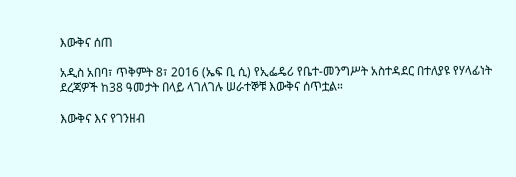እውቅና ሰጠ

አዲስ አበባ፣ ጥቅምት 8፣ 2016 (ኤፍ ቢ ሲ) የኢፌዴሪ የቤተ-መንግሥት አስተዳደር በተለያዩ የሃላፊነት ደረጃዎች ከ38 ዓመታት በላይ ላገለገሉ ሠራተኞቹ እውቅና ሰጥቷል።

እውቅና እና የገንዘብ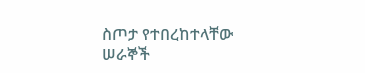ስጦታ የተበረከተላቸው ሠራኞች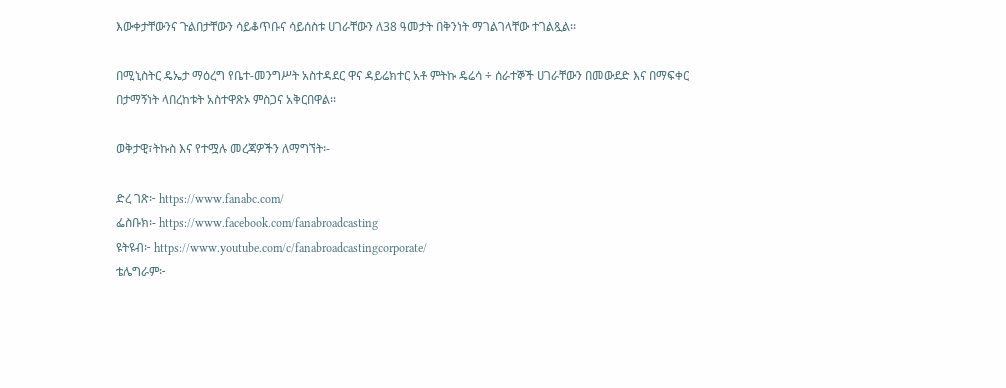እውቀታቸውንና ጉልበታቸውን ሳይቆጥቡና ሳይሰስቱ ሀገራቸውን ለ38 ዓመታት በቅንነት ማገልገላቸው ተገልጿል፡፡

በሚኒስትር ዴኤታ ማዕረግ የቤተ-መንግሥት አስተዳደር ዋና ዳይሬክተር አቶ ምትኩ ዴሬሳ ÷ ሰራተኞች ሀገራቸውን በመውደድ እና በማፍቀር በታማኝነት ላበረከቱት አስተዋጽኦ ምስጋና አቅርበዋል፡፡

ወቅታዊ፣ትኩስ እና የተሟሉ መረጃዎችን ለማግኘት፡-

ድረ ገጽ፦ https://www.fanabc.com/
ፌስቡክ፡- https://www.facebook.com/fanabroadcasting
ዩትዩብ፦ https://www.youtube.com/c/fanabroadcastingcorporate/
ቴሌግራም፦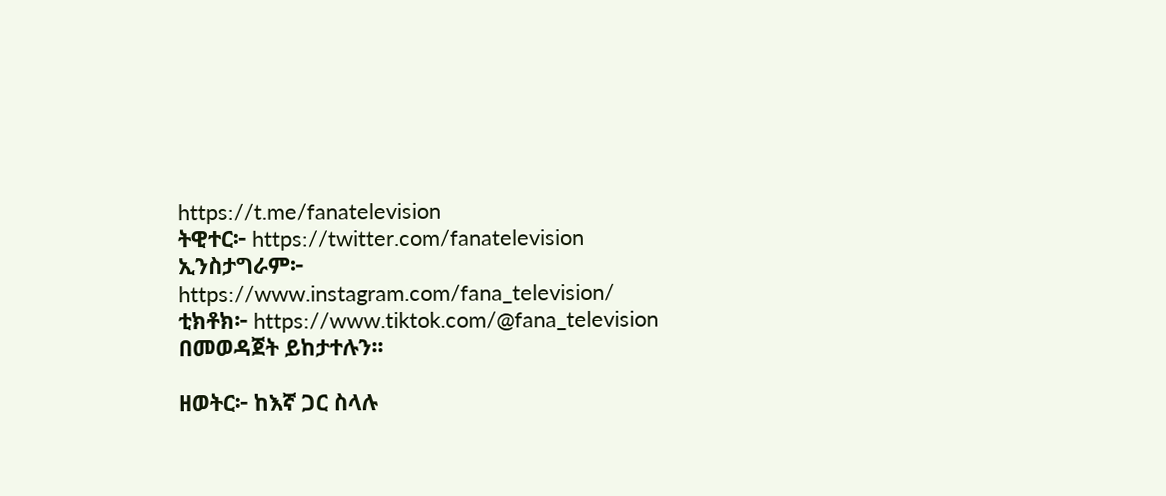https://t.me/fanatelevision
ትዊተር፦ https://twitter.com/fanatelevision
ኢንስታግራም፦ https://www.instagram.com/fana_television/
ቲክቶክ፦ https://www.tiktok.com/@fana_television
በመወዳጀት ይከታተሉን፡፡

ዘወትር፦ ከእኛ ጋር ስላሉ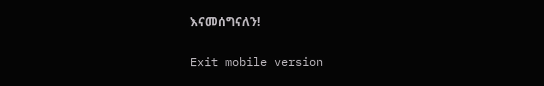እናመሰግናለን!

Exit mobile version